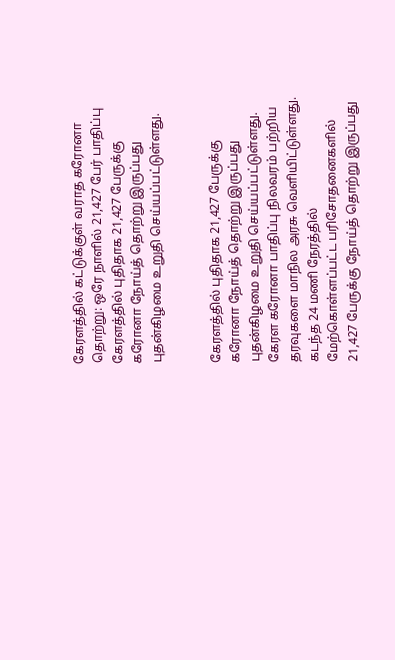கேரளத்தில் கட்டுக்குள் வராத கரோனா தொற்று: ஒரே நாளில் 21,427 பேர் பாதிப்பு
கேரளத்தில் புதிதாக 21,427 பேருக்கு கரோனா நோய்த் தொற்று இருப்பது புதன்கிழமை உறுதி செய்யப்பட்டுள்ளது.


கேரளத்தில் புதிதாக 21,427 பேருக்கு கரோனா நோய்த் தொற்று இருப்பது புதன்கிழமை உறுதி செய்யப்பட்டுள்ளது.
கேரள கரோனா பாதிப்பு நிலவரம் பற்றிய தரவுகளை மாநில அரசு வெளியிட்டுள்ளது. கடந்த 24 மணி நேரத்தில் மேற்கொள்ளப்பட்ட பரிசோதனைகளில் 21,427 பேருக்கு நோய்த் தொற்று இருப்பது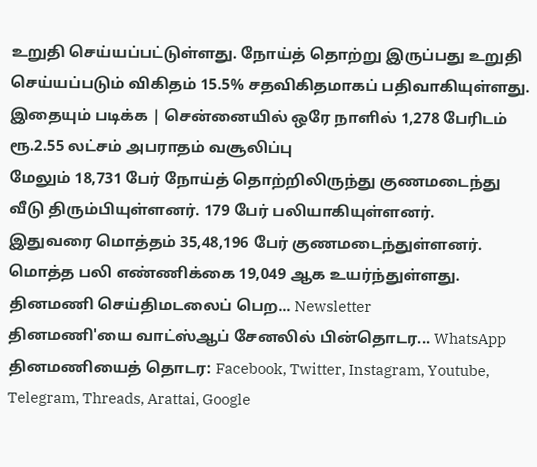உறுதி செய்யப்பட்டுள்ளது. நோய்த் தொற்று இருப்பது உறுதி செய்யப்படும் விகிதம் 15.5% சதவிகிதமாகப் பதிவாகியுள்ளது.
இதையும் படிக்க | சென்னையில் ஒரே நாளில் 1,278 பேரிடம் ரூ.2.55 லட்சம் அபராதம் வசூலிப்பு
மேலும் 18,731 பேர் நோய்த் தொற்றிலிருந்து குணமடைந்து வீடு திரும்பியுள்ளனர். 179 பேர் பலியாகியுள்ளனர்.
இதுவரை மொத்தம் 35,48,196 பேர் குணமடைந்துள்ளனர். மொத்த பலி எண்ணிக்கை 19,049 ஆக உயர்ந்துள்ளது.
தினமணி செய்திமடலைப் பெற... Newsletter
தினமணி'யை வாட்ஸ்ஆப் சேனலில் பின்தொடர... WhatsApp
தினமணியைத் தொடர: Facebook, Twitter, Instagram, Youtube, Telegram, Threads, Arattai, Google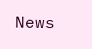News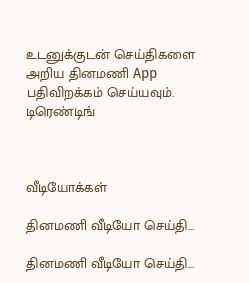உடனுக்குடன் செய்திகளை அறிய தினமணி App பதிவிறக்கம் செய்யவும்.
டிரெண்டிங்



வீடியோக்கள்

தினமணி வீடியோ செய்தி...

தினமணி வீடியோ செய்தி...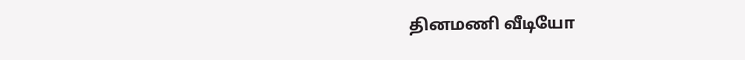தினமணி வீடியோ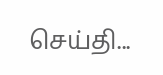செய்தி...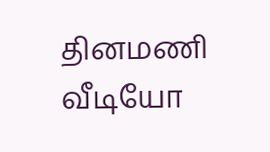தினமணி வீடியோ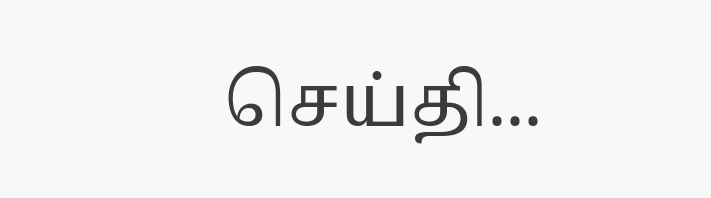செய்தி...